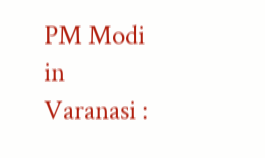PM Modi in Varanasi :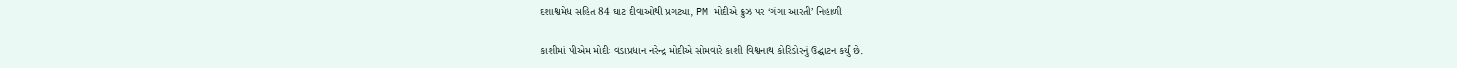દશાશ્વમેધ સહિત 84 ઘાટ દીવાઓથી પ્રગટ્યા, PM મોદીએ ક્રુઝ પર ‘ગંગા આરતી’ નિહાળી

કાશીમાં પીએમ મોદીઃ વડાપ્રધાન નરેન્દ્ર મોદીએ સોમવારે કાશી વિશ્વનાથ કોરિડોરનું ઉદ્ઘાટન કર્યું છે.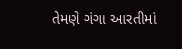તેમણે ગંગા આરતીમાં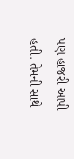પણ હાજરી આપી હતી. તેમની સાથે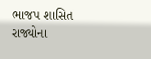ભાજપ શાસિત રાજ્યોના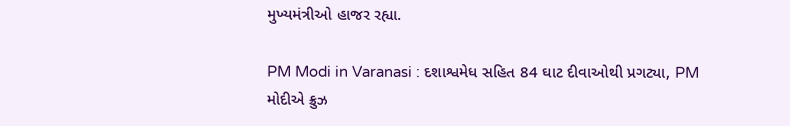મુખ્યમંત્રીઓ હાજર રહ્યા.

PM Modi in Varanasi : દશાશ્વમેધ સહિત 84 ઘાટ દીવાઓથી પ્રગટ્યા, PM મોદીએ ક્રુઝ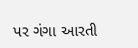પર ગંગા આરતી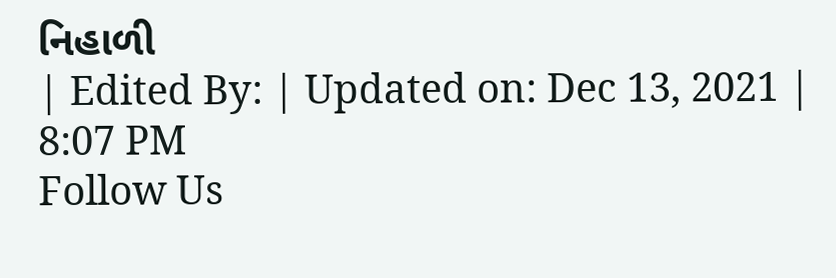નિહાળી
| Edited By: | Updated on: Dec 13, 2021 | 8:07 PM
Follow Us